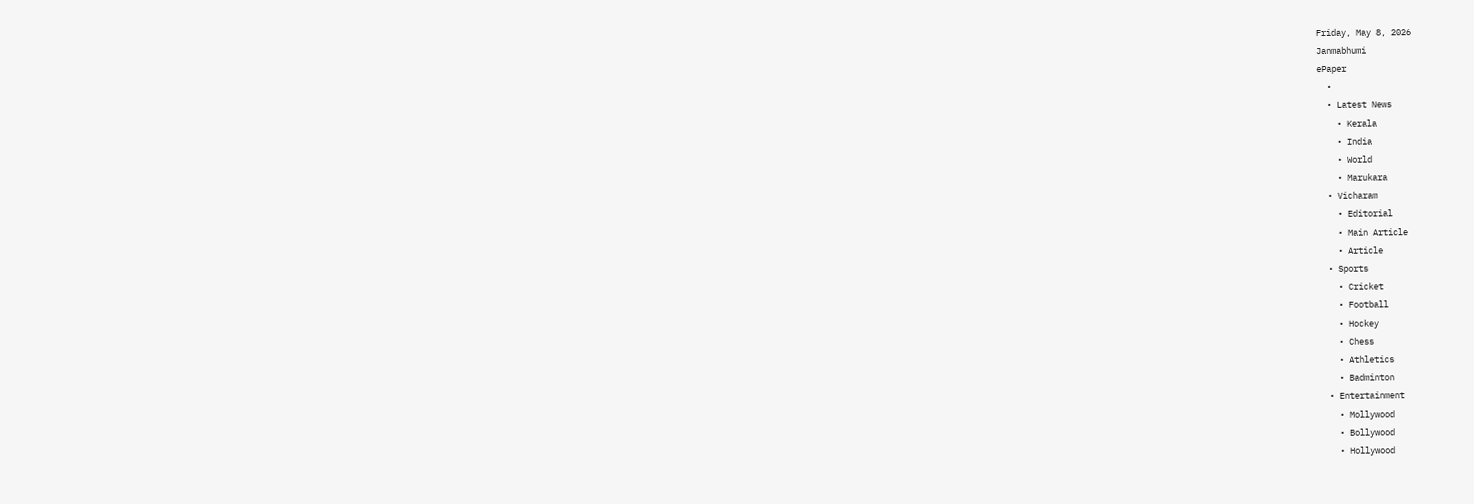Friday, May 8, 2026
Janmabhumi
ePaper
  •
  • Latest News
    • Kerala
    • India
    • World
    • Marukara
  • Vicharam
    • Editorial
    • Main Article
    • Article
  • Sports
    • Cricket
    • Football
    • Hockey
    • Chess
    • Athletics
    • Badminton
  • Entertainment
    • Mollywood
    • Bollywood
    • Hollywood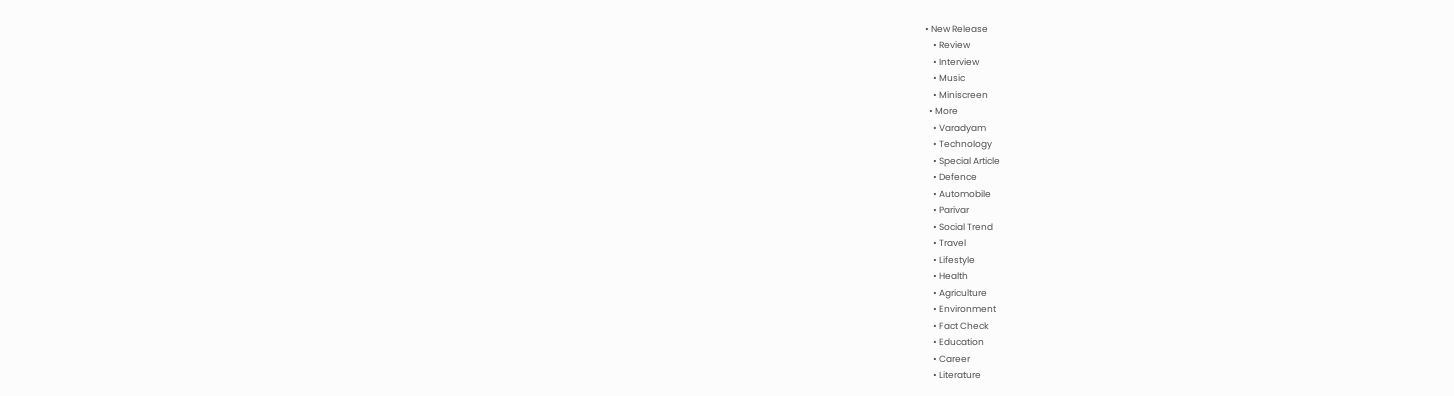• New Release
    • Review
    • Interview
    • Music
    • Miniscreen
  • More
    • Varadyam
    • Technology
    • Special Article
    • Defence
    • Automobile
    • Parivar
    • Social Trend
    • Travel
    • Lifestyle
    • Health
    • Agriculture
    • Environment
    • Fact Check
    • Education
    • Career
    • Literature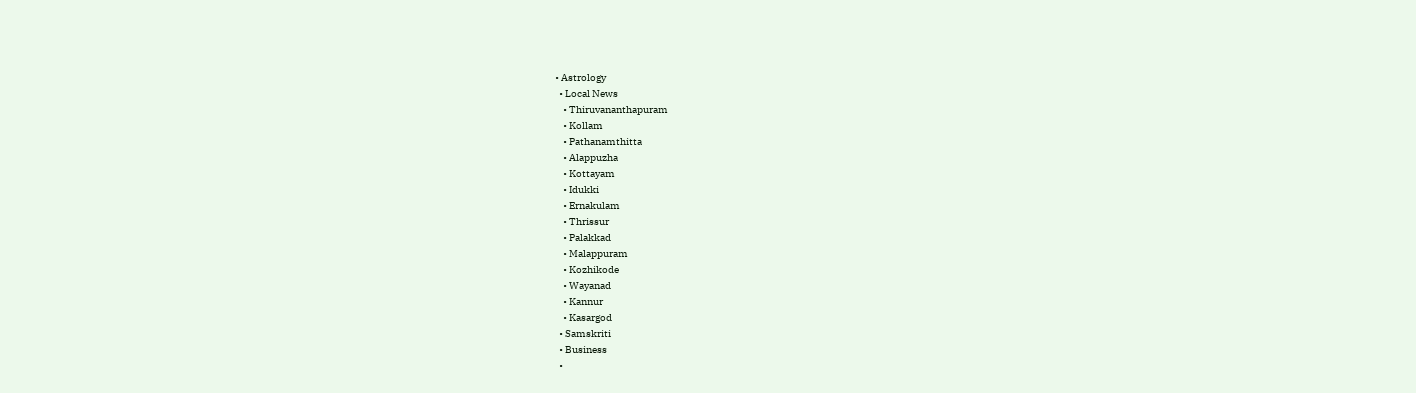• Astrology
  • Local News
    • Thiruvananthapuram
    • Kollam
    • Pathanamthitta
    • Alappuzha
    • Kottayam
    • Idukki
    • Ernakulam
    • Thrissur
    • Palakkad
    • Malappuram
    • Kozhikode
    • Wayanad
    • Kannur
    • Kasargod
  • Samskriti
  • Business
  •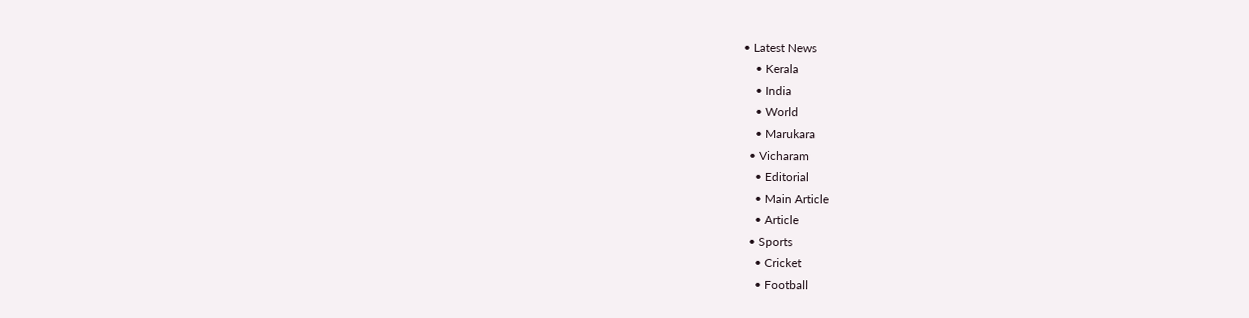• Latest News
    • Kerala
    • India
    • World
    • Marukara
  • Vicharam
    • Editorial
    • Main Article
    • Article
  • Sports
    • Cricket
    • Football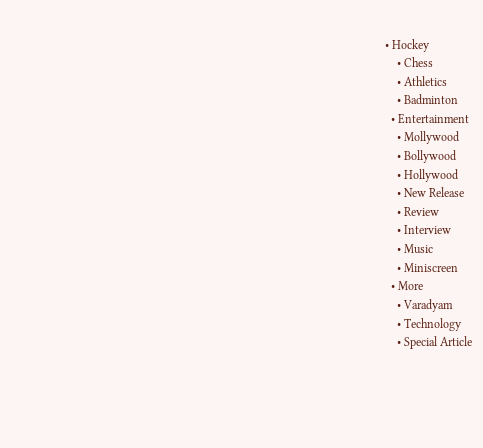• Hockey
    • Chess
    • Athletics
    • Badminton
  • Entertainment
    • Mollywood
    • Bollywood
    • Hollywood
    • New Release
    • Review
    • Interview
    • Music
    • Miniscreen
  • More
    • Varadyam
    • Technology
    • Special Article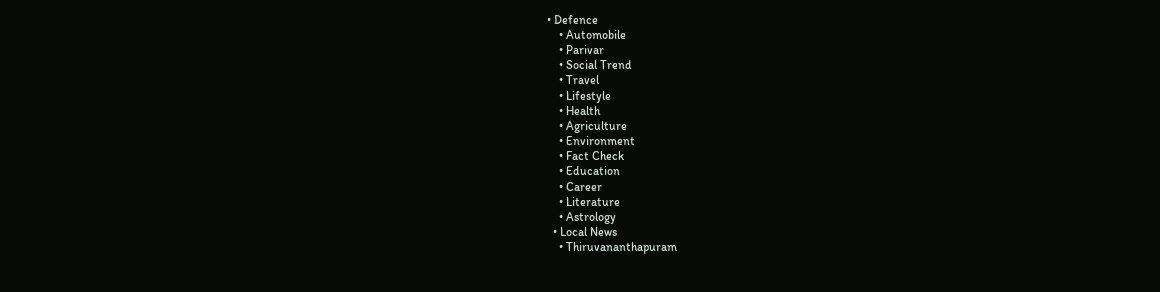• Defence
    • Automobile
    • Parivar
    • Social Trend
    • Travel
    • Lifestyle
    • Health
    • Agriculture
    • Environment
    • Fact Check
    • Education
    • Career
    • Literature
    • Astrology
  • Local News
    • Thiruvananthapuram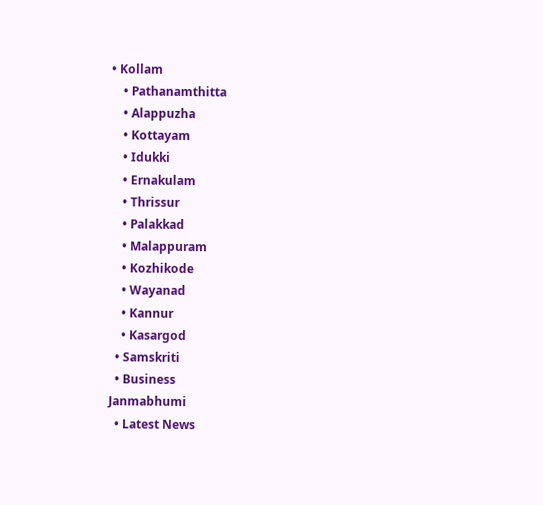• Kollam
    • Pathanamthitta
    • Alappuzha
    • Kottayam
    • Idukki
    • Ernakulam
    • Thrissur
    • Palakkad
    • Malappuram
    • Kozhikode
    • Wayanad
    • Kannur
    • Kasargod
  • Samskriti
  • Business
Janmabhumi
  • Latest News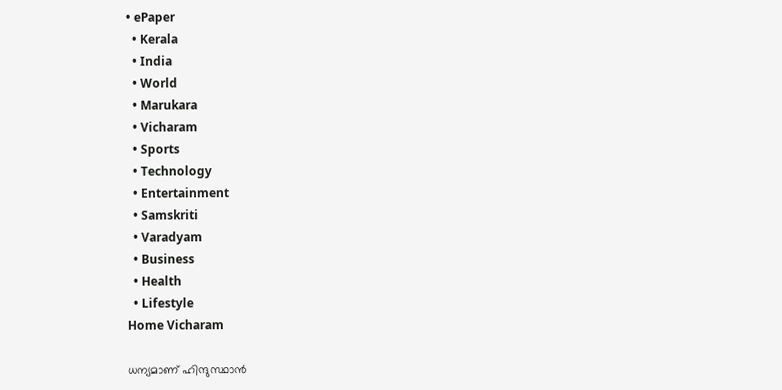• ePaper
  • Kerala
  • India
  • World
  • Marukara
  • Vicharam
  • Sports
  • Technology
  • Entertainment
  • Samskriti
  • Varadyam
  • Business
  • Health
  • Lifestyle
Home Vicharam

ധന്യമാണ് ഹിന്ദുസ്ഥാന്‍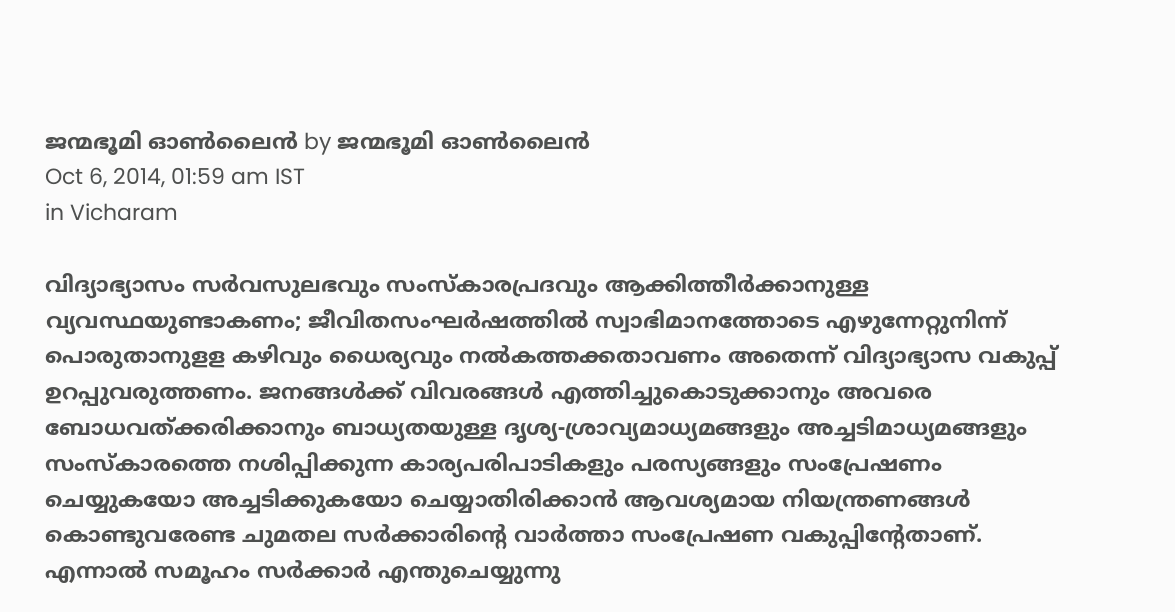ജന്മഭൂമി ഓണ്‍ലൈന്‍ by ജന്മഭൂമി ഓണ്‍ലൈന്‍
Oct 6, 2014, 01:59 am IST
in Vicharam

വിദ്യാഭ്യാസം സര്‍വസുലഭവും സംസ്‌കാരപ്രദവും ആക്കിത്തീര്‍ക്കാനുള്ള വ്യവസ്ഥയുണ്ടാകണം; ജീവിതസംഘര്‍ഷത്തില്‍ സ്വാഭിമാനത്തോടെ എഴുന്നേറ്റുനിന്ന് പൊരുതാനുളള കഴിവും ധൈര്യവും നല്‍കത്തക്കതാവണം അതെന്ന് വിദ്യാഭ്യാസ വകുപ്പ് ഉറപ്പുവരുത്തണം. ജനങ്ങള്‍ക്ക് വിവരങ്ങള്‍ എത്തിച്ചുകൊടുക്കാനും അവരെ ബോധവത്ക്കരിക്കാനും ബാധ്യതയുള്ള ദൃശ്യ-ശ്രാവ്യമാധ്യമങ്ങളും അച്ചടിമാധ്യമങ്ങളും സംസ്‌കാരത്തെ നശിപ്പിക്കുന്ന കാര്യപരിപാടികളും പരസ്യങ്ങളും സംപ്രേഷണം ചെയ്യുകയോ അച്ചടിക്കുകയോ ചെയ്യാതിരിക്കാന്‍ ആവശ്യമായ നിയന്ത്രണങ്ങള്‍ കൊണ്ടുവരേണ്ട ചുമതല സര്‍ക്കാരിന്റെ വാര്‍ത്താ സംപ്രേഷണ വകുപ്പിന്റേതാണ്. എന്നാല്‍ സമൂഹം സര്‍ക്കാര്‍ എന്തുചെയ്യുന്നു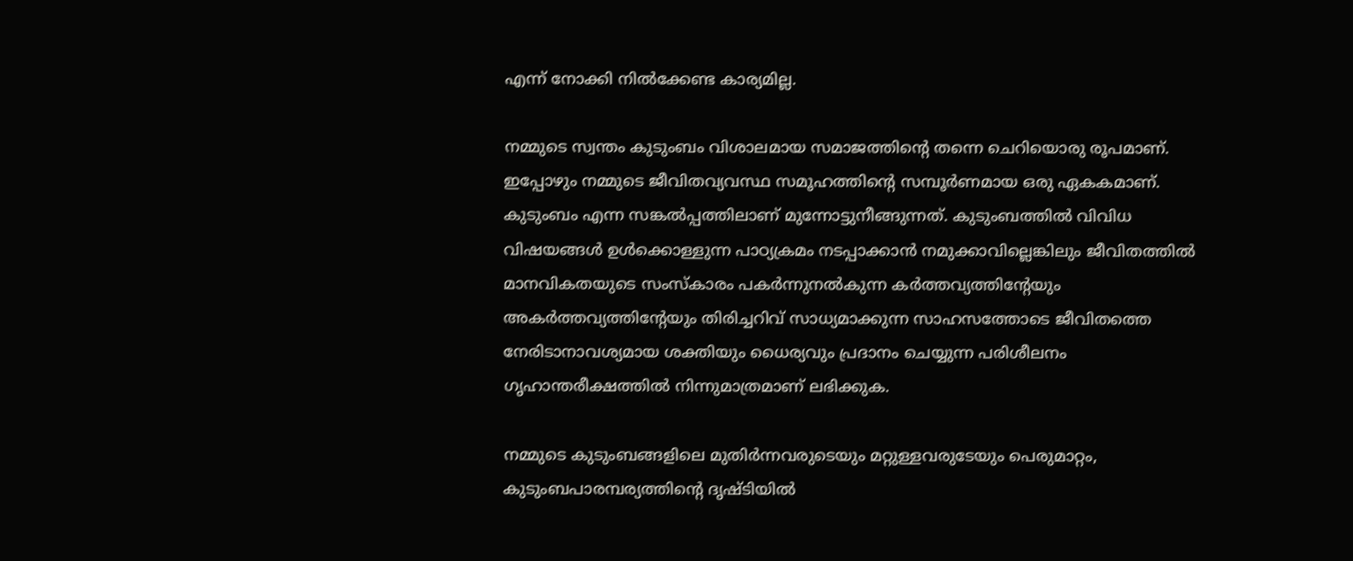എന്ന് നോക്കി നില്‍ക്കേണ്ട കാര്യമില്ല.

നമ്മുടെ സ്വന്തം കുടുംബം വിശാലമായ സമാജത്തിന്റെ തന്നെ ചെറിയൊരു രൂപമാണ്. ഇപ്പോഴും നമ്മുടെ ജീവിതവ്യവസ്ഥ സമൂഹത്തിന്റെ സമ്പൂര്‍ണമായ ഒരു ഏകകമാണ്. കുടുംബം എന്ന സങ്കല്‍പ്പത്തിലാണ് മുന്നോട്ടുനീങ്ങുന്നത്. കുടുംബത്തില്‍ വിവിധ വിഷയങ്ങള്‍ ഉള്‍ക്കൊള്ളുന്ന പാഠ്യക്രമം നടപ്പാക്കാന്‍ നമുക്കാവില്ലെങ്കിലും ജീവിതത്തില്‍ മാനവികതയുടെ സംസ്‌കാരം പകര്‍ന്നുനല്‍കുന്ന കര്‍ത്തവ്യത്തിന്റേയും അകര്‍ത്തവ്യത്തിന്റേയും തിരിച്ചറിവ് സാധ്യമാക്കുന്ന സാഹസത്തോടെ ജീവിതത്തെ നേരിടാനാവശ്യമായ ശക്തിയും ധൈര്യവും പ്രദാനം ചെയ്യുന്ന പരിശീലനം ഗൃഹാന്തരീക്ഷത്തില്‍ നിന്നുമാത്രമാണ് ലഭിക്കുക.

നമ്മുടെ കുടുംബങ്ങളിലെ മുതിര്‍ന്നവരുടെയും മറ്റുള്ളവരുടേയും പെരുമാറ്റം, കുടുംബപാരമ്പര്യത്തിന്റെ ദൃഷ്ടിയില്‍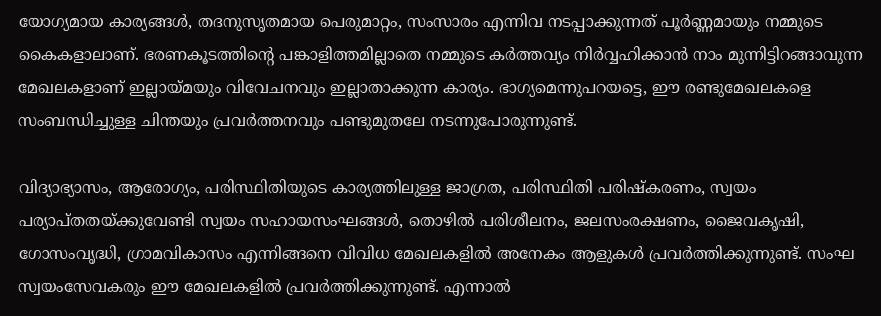യോഗ്യമായ കാര്യങ്ങള്‍, തദനുസൃതമായ പെരുമാറ്റം, സംസാരം എന്നിവ നടപ്പാക്കുന്നത് പൂര്‍ണ്ണമായും നമ്മുടെ കൈകളാലാണ്. ഭരണകൂടത്തിന്റെ പങ്കാളിത്തമില്ലാതെ നമ്മുടെ കര്‍ത്തവ്യം നിര്‍വ്വഹിക്കാന്‍ നാം മുന്നിട്ടിറങ്ങാവുന്ന മേഖലകളാണ് ഇല്ലായ്‌മയും വിവേചനവും ഇല്ലാതാക്കുന്ന കാര്യം. ഭാഗ്യമെന്നുപറയട്ടെ, ഈ രണ്ടുമേഖലകളെ സംബന്ധിച്ചുള്ള ചിന്തയും പ്രവര്‍ത്തനവും പണ്ടുമുതലേ നടന്നുപോരുന്നുണ്ട്.

വിദ്യാഭ്യാസം, ആരോഗ്യം, പരിസ്ഥിതിയുടെ കാര്യത്തിലുള്ള ജാഗ്രത, പരിസ്ഥിതി പരിഷ്‌കരണം, സ്വയം പര്യാപ്തതയ്‌ക്കുവേണ്ടി സ്വയം സഹായസംഘങ്ങള്‍, തൊഴില്‍ പരിശീലനം, ജലസംരക്ഷണം, ജൈവകൃഷി, ഗോസംവൃദ്ധി, ഗ്രാമവികാസം എന്നിങ്ങനെ വിവിധ മേഖലകളില്‍ അനേകം ആളുകള്‍ പ്രവര്‍ത്തിക്കുന്നുണ്ട്. സംഘ സ്വയംസേവകരും ഈ മേഖലകളില്‍ പ്രവര്‍ത്തിക്കുന്നുണ്ട്. എന്നാല്‍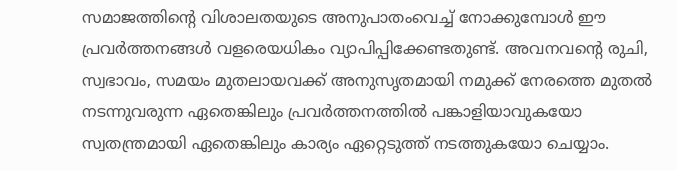സമാജത്തിന്റെ വിശാലതയുടെ അനുപാതംവെച്ച് നോക്കുമ്പോള്‍ ഈ പ്രവര്‍ത്തനങ്ങള്‍ വളരെയധികം വ്യാപിപ്പിക്കേണ്ടതുണ്ട്. അവനവന്റെ രുചി, സ്വഭാവം, സമയം മുതലായവക്ക് അനുസൃതമായി നമുക്ക് നേരത്തെ മുതല്‍ നടന്നുവരുന്ന ഏതെങ്കിലും പ്രവര്‍ത്തനത്തില്‍ പങ്കാളിയാവുകയോ സ്വതന്ത്രമായി ഏതെങ്കിലും കാര്യം ഏറ്റെടുത്ത് നടത്തുകയോ ചെയ്യാം.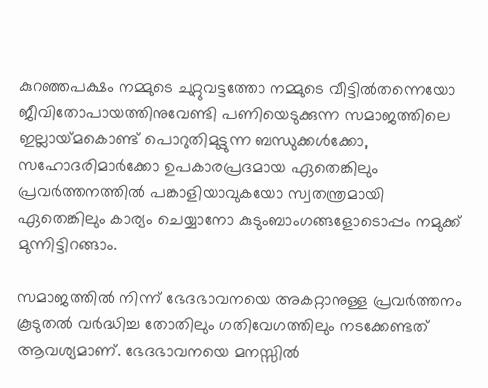കുറഞ്ഞപക്ഷം നമ്മുടെ ചുറ്റുവട്ടത്തോ നമ്മുടെ വീട്ടില്‍തന്നെയോ ജീവിതോപായത്തിനുവേണ്ടി പണിയെടുക്കുന്ന സമാജത്തിലെ  ഇല്ലായ്‌മകൊണ്ട് പൊറുതിമുട്ടുന്ന ബന്ധുക്കള്‍ക്കോ, സഹോദരിമാര്‍ക്കോ ഉപകാരപ്രദമായ ഏതെങ്കിലും പ്രവര്‍ത്തനത്തില്‍ പങ്കാളിയാവുകയോ സ്വതന്ത്രമായി ഏതെങ്കിലും കാര്യം ചെയ്യാനോ കുടുംബാംഗങ്ങളോടൊപ്പം നമുക്ക് മുന്നിട്ടിറങ്ങാം.

സമാജത്തില്‍ നിന്ന് ഭേദഭാവനയെ അകറ്റാനുള്ള പ്രവര്‍ത്തനം കൂടുതല്‍ വര്‍ദ്ധിച്ച തോതിലും ഗതിവേഗത്തിലും നടക്കേണ്ടത് ആവശ്യമാണ്. ഭേദഭാവനയെ മനസ്സില്‍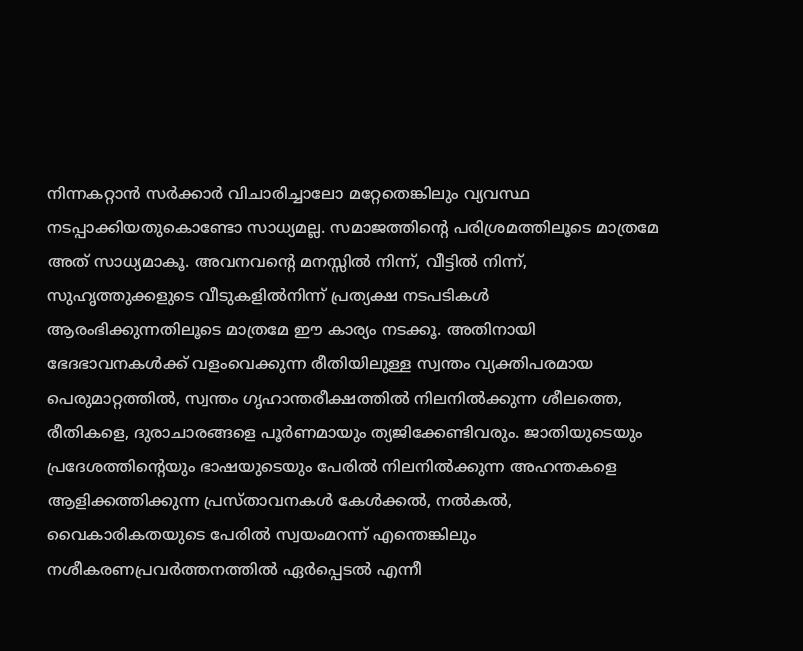നിന്നകറ്റാന്‍ സര്‍ക്കാര്‍ വിചാരിച്ചാലോ മറ്റേതെങ്കിലും വ്യവസ്ഥ നടപ്പാക്കിയതുകൊണ്ടോ സാധ്യമല്ല. സമാജത്തിന്റെ പരിശ്രമത്തിലൂടെ മാത്രമേ അത് സാധ്യമാകൂ. അവനവന്റെ മനസ്സില്‍ നിന്ന്, വീട്ടില്‍ നിന്ന്, സുഹൃത്തുക്കളുടെ വീടുകളില്‍നിന്ന് പ്രത്യക്ഷ നടപടികള്‍ ആരംഭിക്കുന്നതിലൂടെ മാത്രമേ ഈ കാര്യം നടക്കൂ. അതിനായി ഭേദഭാവനകള്‍ക്ക് വളംവെക്കുന്ന രീതിയിലുള്ള സ്വന്തം വ്യക്തിപരമായ പെരുമാറ്റത്തില്‍, സ്വന്തം ഗൃഹാന്തരീക്ഷത്തില്‍ നിലനില്‍ക്കുന്ന ശീലത്തെ, രീതികളെ, ദുരാചാരങ്ങളെ പൂര്‍ണമായും ത്യജിക്കേണ്ടിവരും. ജാതിയുടെയും  പ്രദേശത്തിന്റെയും ഭാഷയുടെയും പേരില്‍ നിലനില്‍ക്കുന്ന അഹന്തകളെ ആളിക്കത്തിക്കുന്ന പ്രസ്താവനകള്‍ കേള്‍ക്കല്‍, നല്‍കല്‍, വൈകാരികതയുടെ പേരില്‍ സ്വയംമറന്ന് എന്തെങ്കിലും നശീകരണപ്രവര്‍ത്തനത്തില്‍ ഏര്‍പ്പെടല്‍ എന്നീ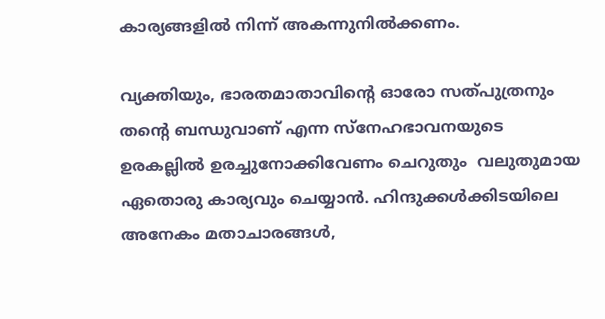കാര്യങ്ങളില്‍ നിന്ന് അകന്നുനില്‍ക്കണം.

വ്യക്തിയും, ഭാരതമാതാവിന്റെ ഓരോ സത്പുത്രനും തന്റെ ബന്ധുവാണ് എന്ന സ്‌നേഹഭാവനയുടെ ഉരകല്ലില്‍ ഉരച്ചുനോക്കിവേണം ചെറുതും  വലുതുമായ ഏതൊരു കാര്യവും ചെയ്യാന്‍. ഹിന്ദുക്കള്‍ക്കിടയിലെ അനേകം മതാചാരങ്ങള്‍,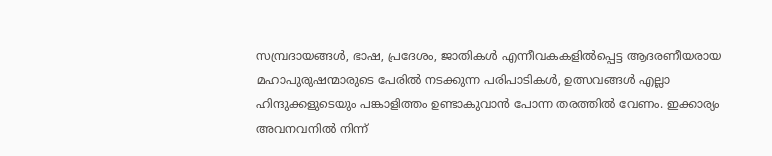സമ്പ്രദായങ്ങള്‍, ഭാഷ, പ്രദേശം, ജാതികള്‍ എന്നീവകകളില്‍പ്പെട്ട ആദരണീയരായ മഹാപുരുഷന്മാരുടെ പേരില്‍ നടക്കുന്ന പരിപാടികള്‍, ഉത്സവങ്ങള്‍ എല്ലാ ഹിന്ദുക്കളുടെയും പങ്കാളിത്തം ഉണ്ടാകുവാന്‍ പോന്ന തരത്തില്‍ വേണം. ഇക്കാര്യം  അവനവനില്‍ നിന്ന്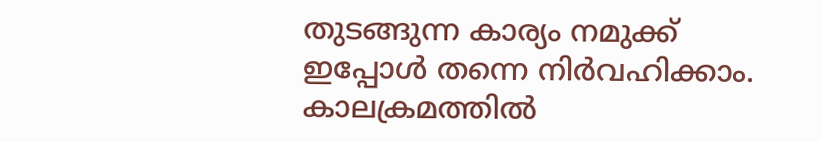തുടങ്ങുന്ന കാര്യം നമുക്ക് ഇപ്പോള്‍ തന്നെ നിര്‍വഹിക്കാം. കാലക്രമത്തില്‍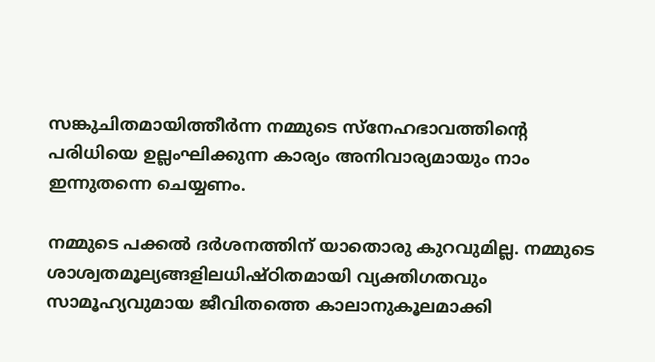സങ്കുചിതമായിത്തീര്‍ന്ന നമ്മുടെ സ്‌നേഹഭാവത്തിന്റെ പരിധിയെ ഉല്ലംഘിക്കുന്ന കാര്യം അനിവാര്യമായും നാം ഇന്നുതന്നെ ചെയ്യണം.

നമ്മുടെ പക്കല്‍ ദര്‍ശനത്തിന് യാതൊരു കുറവുമില്ല. നമ്മുടെ ശാശ്വതമൂല്യങ്ങളിലധിഷ്ഠിതമായി വ്യക്തിഗതവും സാമൂഹ്യവുമായ ജീവിതത്തെ കാലാനുകൂലമാക്കി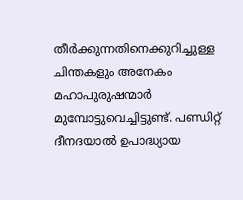തീര്‍ക്കുന്നതിനെക്കുറിച്ചുള്ള ചിന്തകളും അനേകം മഹാപുരുഷന്മാര്‍ മുമ്പോട്ടുവെച്ചിട്ടുണ്ട്. പണ്ഡിറ്റ് ദീനദയാല്‍ ഉപാദ്ധ്യായ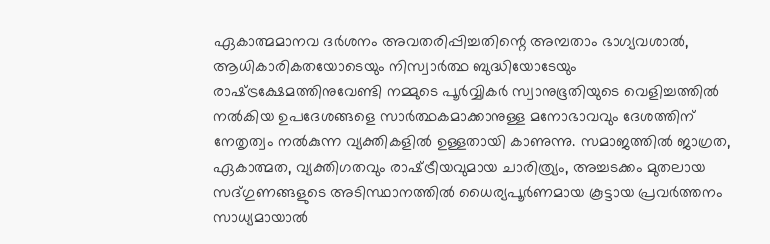ഏകാത്മമാനവ ദര്‍ശനം അവതരിപ്പിച്ചതിന്റെ അമ്പതാം ഭാഗ്യവശാല്‍, ആധികാരികതയോടെയും നിസ്വാര്‍ത്ഥ ബുദ്ധിയോടേയും രാഷ്‌ട്രക്ഷേമത്തിനുവേണ്ടി നമ്മുടെ പൂര്‍വ്വികര്‍ സ്വാനുഭൂതിയുടെ വെളിച്ചത്തില്‍ നല്‍കിയ ഉപദേശങ്ങളെ സാര്‍ത്ഥകമാക്കാനുള്ള മനോഭാവവും ദേശത്തിന് നേതൃത്വം നല്‍കുന്ന വ്യക്തികളില്‍ ഉള്ളതായി കാണുന്നു. സമാജത്തില്‍ ജാഗ്രത, ഏകാത്മത, വ്യക്തിഗതവും രാഷ്‌ട്രീയവുമായ ചാരിത്ര്യം, അച്ചടക്കം മുതലായ സദ്ഗുണങ്ങളുടെ അടിസ്ഥാനത്തില്‍ ധൈര്യപൂര്‍ണമായ കൂട്ടായ പ്രവര്‍ത്തനം സാധ്യമായാല്‍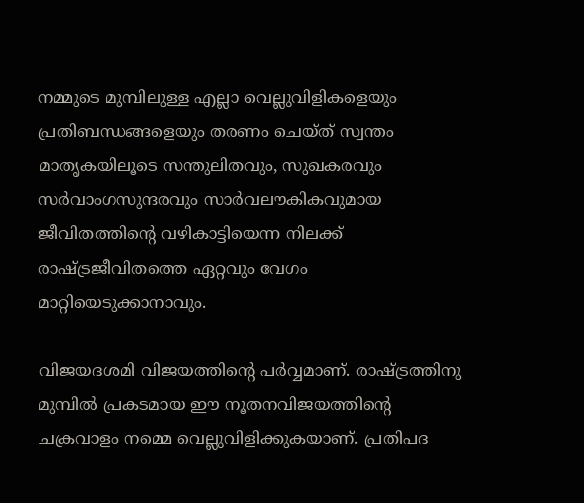നമ്മുടെ മുമ്പിലുള്ള എല്ലാ വെല്ലുവിളികളെയും പ്രതിബന്ധങ്ങളെയും തരണം ചെയ്ത് സ്വന്തം മാതൃകയിലൂടെ സന്തുലിതവും, സുഖകരവും സര്‍വാംഗസുന്ദരവും സാര്‍വലൗകികവുമായ ജീവിതത്തിന്റെ വഴികാട്ടിയെന്ന നിലക്ക് രാഷ്‌ട്രജീവിതത്തെ ഏറ്റവും വേഗം മാറ്റിയെടുക്കാനാവും.

വിജയദശമി വിജയത്തിന്റെ പര്‍വ്വമാണ്. രാഷ്‌ട്രത്തിനു മുമ്പില്‍ പ്രകടമായ ഈ നൂതനവിജയത്തിന്റെ ചക്രവാളം നമ്മെ വെല്ലുവിളിക്കുകയാണ്. പ്രതിപദ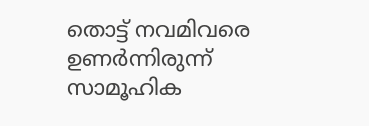തൊട്ട് നവമിവരെ ഉണര്‍ന്നിരുന്ന് സാമൂഹിക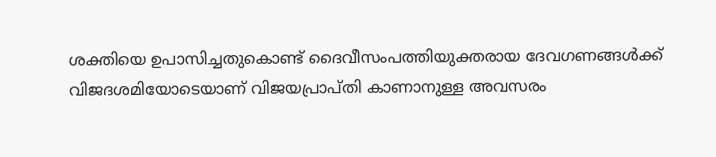ശക്തിയെ ഉപാസിച്ചതുകൊണ്ട് ദൈവീസംപത്തിയുക്തരായ ദേവഗണങ്ങള്‍ക്ക് വിജദശമിയോടെയാണ് വിജയപ്രാപ്തി കാണാനുള്ള അവസരം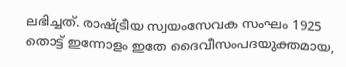ലഭിച്ചത്. രാഷ്‌ട്രീയ സ്വയംസേവക സംഘം 1925 തൊട്ട് ഇന്നോളം ഇതേ ദൈവീസംപദയുക്തമായ,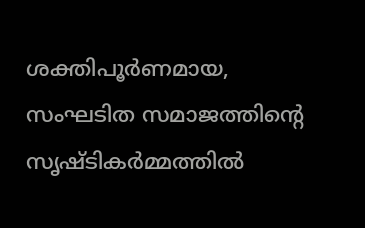ശക്തിപൂര്‍ണമായ, സംഘടിത സമാജത്തിന്റെ സൃഷ്ടികര്‍മ്മത്തില്‍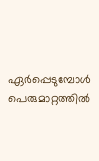ഏര്‍പ്പെടുമ്പോള്‍ പെരുമാറ്റത്തില്‍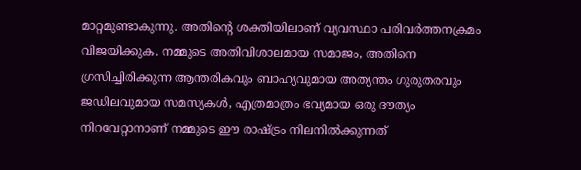മാറ്റമുണ്ടാകുന്നു. അതിന്റെ ശക്തിയിലാണ് വ്യവസ്ഥാ പരിവര്‍ത്തനക്രമം വിജയിക്കുക. നമ്മുടെ അതിവിശാലമായ സമാജം, അതിനെ ഗ്രസിച്ചിരിക്കുന്ന ആന്തരികവും ബാഹ്യവുമായ അത്യന്തം ഗുരുതരവും ജഡിലവുമായ സമസ്യകള്‍, എത്രമാത്രം ഭവ്യമായ ഒരു ദൗത്യം നിറവേറ്റാനാണ് നമ്മുടെ ഈ രാഷ്‌ട്രം നിലനില്‍ക്കുന്നത്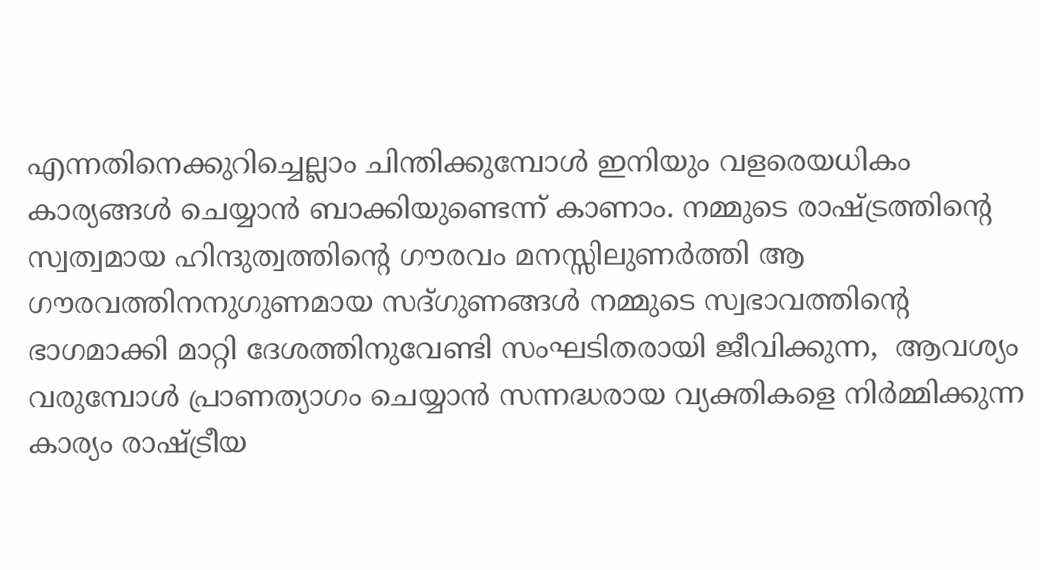എന്നതിനെക്കുറിച്ചെല്ലാം ചിന്തിക്കുമ്പോള്‍ ഇനിയും വളരെയധികം കാര്യങ്ങള്‍ ചെയ്യാന്‍ ബാക്കിയുണ്ടെന്ന് കാണാം. നമ്മുടെ രാഷ്‌ട്രത്തിന്റെ സ്വത്വമായ ഹിന്ദുത്വത്തിന്റെ ഗൗരവം മനസ്സിലുണര്‍ത്തി ആ ഗൗരവത്തിനനുഗുണമായ സദ്ഗുണങ്ങള്‍ നമ്മുടെ സ്വഭാവത്തിന്റെ ഭാഗമാക്കി മാറ്റി ദേശത്തിനുവേണ്ടി സംഘടിതരായി ജീവിക്കുന്ന,  ആവശ്യം വരുമ്പോള്‍ പ്രാണത്യാഗം ചെയ്യാന്‍ സന്നദ്ധരായ വ്യക്തികളെ നിര്‍മ്മിക്കുന്ന കാര്യം രാഷ്‌ട്രീയ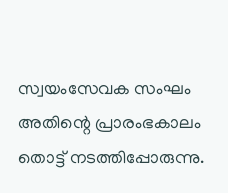സ്വയംസേവക സംഘം അതിന്റെ പ്രാരംഭകാലം തൊട്ട് നടത്തിപ്പോരുന്നു.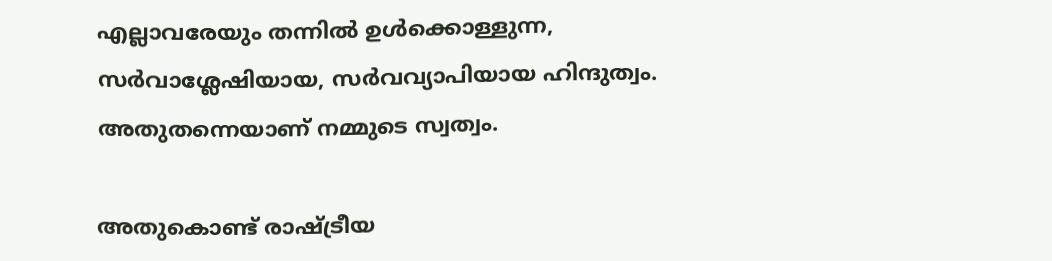എല്ലാവരേയും തന്നില്‍ ഉള്‍ക്കൊള്ളുന്ന, സര്‍വാശ്ലേഷിയായ, സര്‍വവ്യാപിയായ ഹിന്ദുത്വം. അതുതന്നെയാണ് നമ്മുടെ സ്വത്വം.

അതുകൊണ്ട് രാഷ്‌ട്രീയ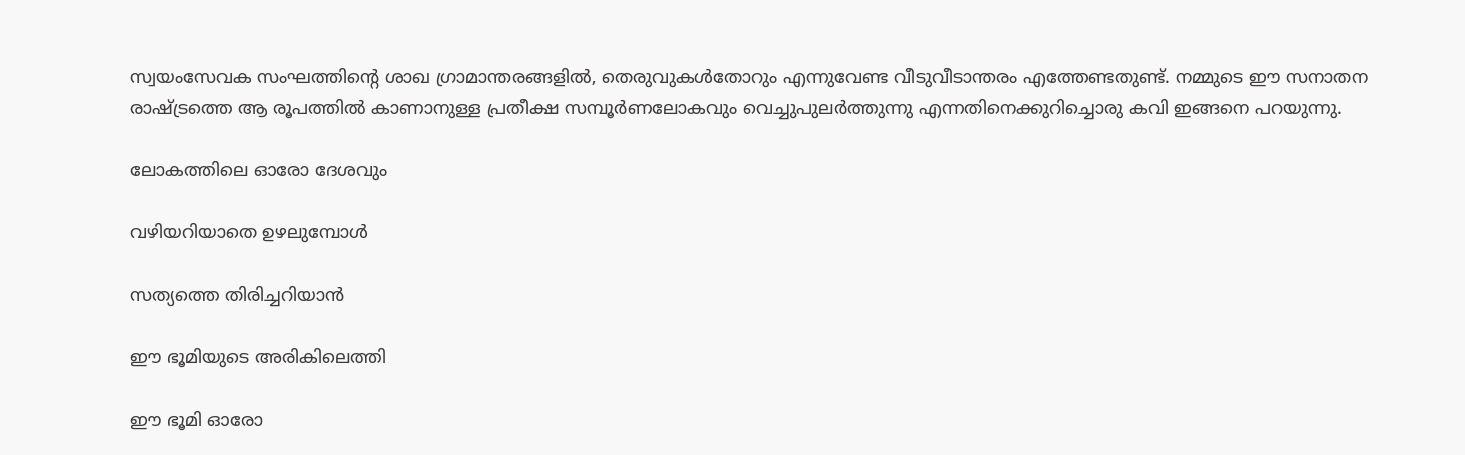സ്വയംസേവക സംഘത്തിന്റെ ശാഖ ഗ്രാമാന്തരങ്ങളില്‍, തെരുവുകള്‍തോറും എന്നുവേണ്ട വീടുവീടാന്തരം എത്തേണ്ടതുണ്ട്. നമ്മുടെ ഈ സനാതന രാഷ്‌ട്രത്തെ ആ രൂപത്തില്‍ കാണാനുള്ള പ്രതീക്ഷ സമ്പൂര്‍ണലോകവും വെച്ചുപുലര്‍ത്തുന്നു എന്നതിനെക്കുറിച്ചൊരു കവി ഇങ്ങനെ പറയുന്നു.

ലോകത്തിലെ ഓരോ ദേശവും

വഴിയറിയാതെ ഉഴലുമ്പോള്‍

സത്യത്തെ തിരിച്ചറിയാന്‍

ഈ ഭൂമിയുടെ അരികിലെത്തി

ഈ ഭൂമി ഓരോ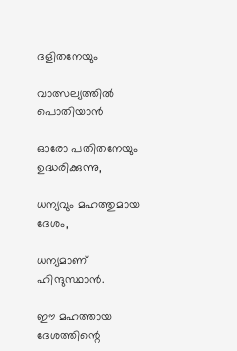ദളിതനേയും

വാത്സല്യത്തില്‍ പൊതിയാന്‍

ഓരോ പതിതനേയും ഉദ്ധരിക്കുന്നു,

ധന്യവും മഹത്തുമായ ദേശം,

ധന്യമാണ് ഹിന്ദുസ്ഥാന്‍.

ഈ മഹത്തായ ദേശത്തിന്റെ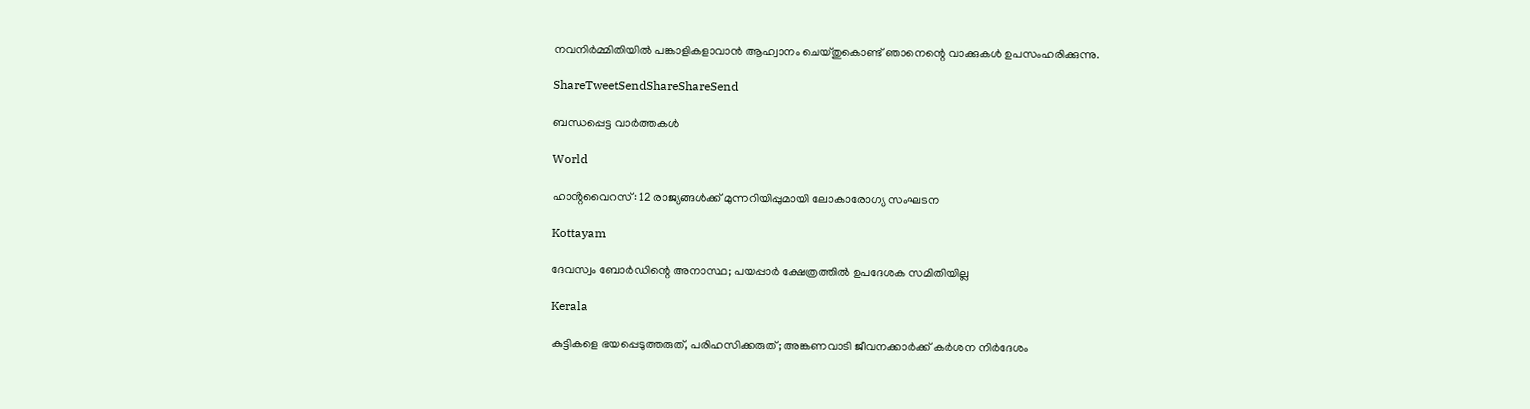നവനിര്‍മ്മിതിയില്‍ പങ്കാളികളാവാന്‍ ആഹ്വാനം ചെയ്തുകൊണ്ട് ഞാനെന്റെ വാക്കുകള്‍ ഉപസംഹരിക്കുന്നു.

ShareTweetSendShareShareSend

ബന്ധപ്പെട്ട വാര്‍ത്തകള്‍

World

ഹാൻ്റവൈറസ്: 12 രാജ്യങ്ങൾക്ക് മുന്നറിയിപ്പുമായി ലോകാരോഗ്യ സംഘടന

Kottayam

ദേവസ്വം ബോര്‍ഡിന്റെ അനാസ്ഥ; പയപ്പാര്‍ ക്ഷേത്രത്തില്‍ ഉപദേശക സമിതിയില്ല

Kerala

കുട്ടികളെ ഭയപ്പെടുത്തരുത്, പരിഹസിക്കരുത്; അങ്കണവാടി ജീവനക്കാർക്ക് കർശന നിർദേശം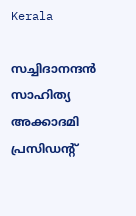Kerala

സച്ചിദാനന്ദൻ സാഹിത്യ അക്കാദമി പ്രസിഡന്റ്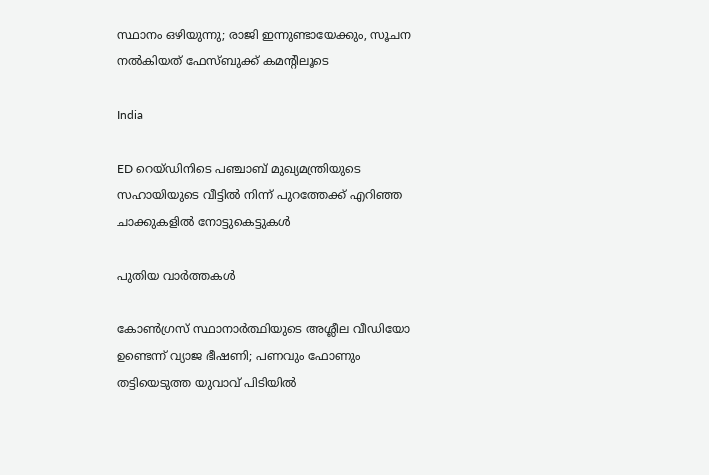സ്ഥാനം ഒഴിയുന്നു; രാജി ഇന്നുണ്ടായേക്കും, സൂചന നൽകിയത് ഫേസ്ബുക്ക് കമന്റിലൂടെ

India

ED റെയ്ഡിനിടെ പഞ്ചാബ് മുഖ്യമന്ത്രിയുടെ സഹായിയുടെ വീട്ടിൽ നിന്ന് പുറത്തേക്ക് എറിഞ്ഞ ചാക്കുകളിൽ നോട്ടുകെട്ടുകൾ

പുതിയ വാര്‍ത്തകള്‍

കോൺഗ്രസ് സ്ഥാനാർത്ഥിയുടെ അശ്ലീല വീഡിയോ ഉണ്ടെന്ന് വ്യാജ ഭീഷണി; പണവും ഫോണും തട്ടിയെടുത്ത യുവാവ് പിടിയിൽ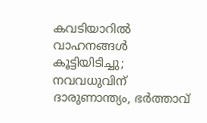കവടിയാറിൽ വാഹനങ്ങൾ കൂട്ടിയിടിച്ചു; നവവധുവിന് ദാരുണാന്ത്യം, ഭർത്താവ്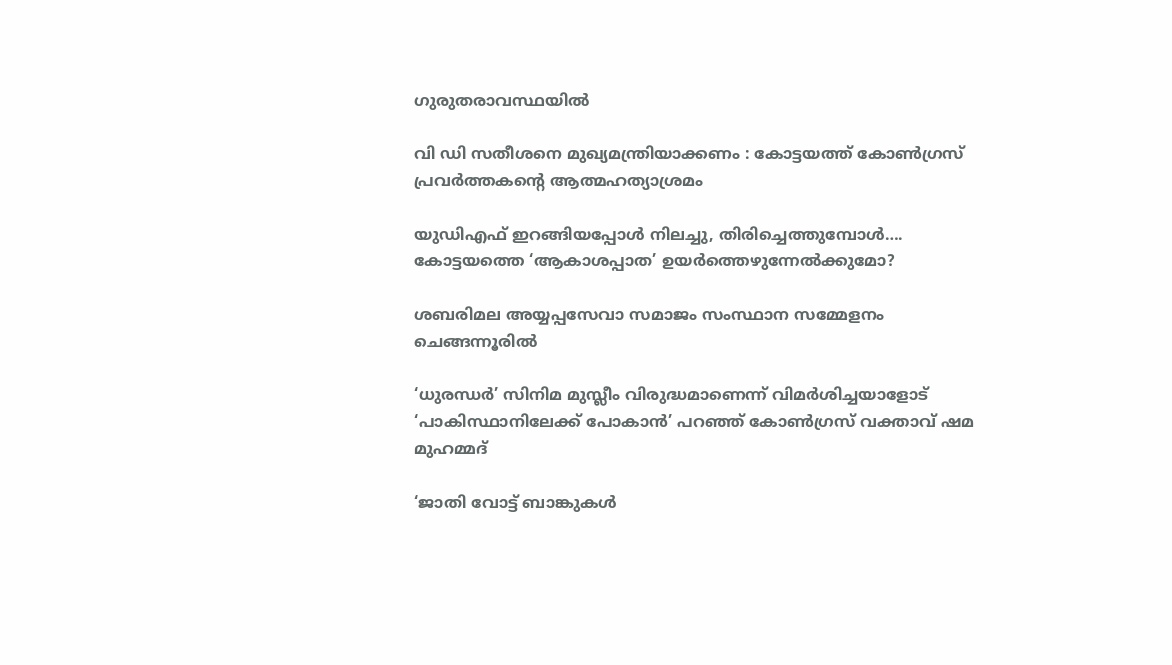ഗുരുതരാവസ്ഥയിൽ

വി ഡി സതീശനെ മുഖ്യമന്ത്രിയാക്കണം : കോട്ടയത്ത് കോൺഗ്രസ് പ്രവർത്തകന്റെ ആത്മഹത്യാശ്രമം

യുഡിഎഫ് ഇറങ്ങിയപ്പോള്‍ നിലച്ചു, തിരിച്ചെത്തുമ്പോള്‍…. കോട്ടയത്തെ ‘ആകാശപ്പാത’ ഉയര്‍ത്തെഴുന്നേല്‍ക്കുമോ?

ശബരിമല അയ്യപ്പസേവാ സമാജം സംസ്ഥാന സമ്മേളനം ചെങ്ങന്നൂരില്‍

‘ധുരന്ധർ’ സിനിമ മുസ്ലീം വിരുദ്ധമാണെന്ന് വിമർശിച്ചയാളോട് ‘പാകിസ്ഥാനിലേക്ക് പോകാൻ’ പറഞ്ഞ് കോൺഗ്രസ് വക്താവ് ഷമ മുഹമ്മദ്

‘ജാതി വോട്ട് ബാങ്കുകള്‍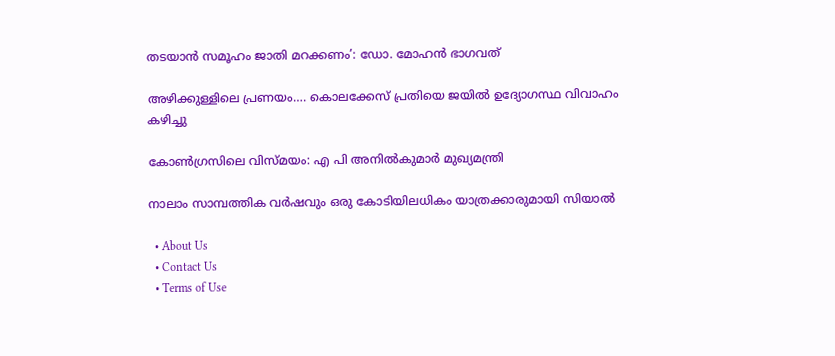തടയാന്‍ സമൂഹം ജാതി മറക്കണം’: ഡോ. മോഹന്‍ ഭാഗവത്

അഴിക്കുള്ളിലെ പ്രണയം…. കൊലക്കേസ് പ്രതിയെ ജയിൽ ഉദ്യോഗസ്ഥ വിവാഹം കഴിച്ചു

കോണ്‍ഗ്രസിലെ വിസ്മയം: എ പി അനില്‍കുമാര്‍ മുഖ്യമന്ത്രി

നാലാം സാമ്പത്തിക വര്‍ഷവും ഒരു കോടിയിലധികം യാത്രക്കാരുമായി സിയാല്‍

  • About Us
  • Contact Us
  • Terms of Use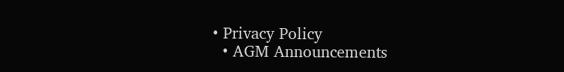• Privacy Policy
  • AGM Announcements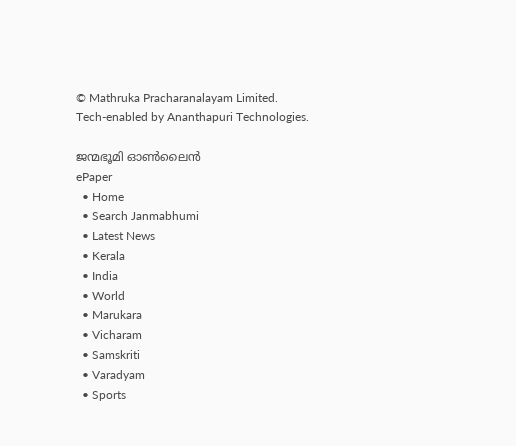© Mathruka Pracharanalayam Limited.
Tech-enabled by Ananthapuri Technologies.

ജന്മഭൂമി ഓണ്‍ലൈന്‍
ePaper
  • Home
  • Search Janmabhumi
  • Latest News
  • Kerala
  • India
  • World
  • Marukara
  • Vicharam
  • Samskriti
  • Varadyam
  • Sports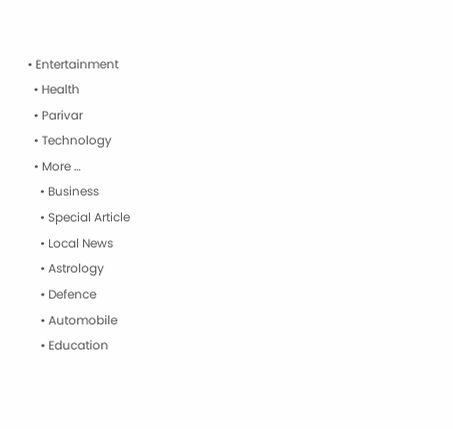• Entertainment
  • Health
  • Parivar
  • Technology
  • More …
    • Business
    • Special Article
    • Local News
    • Astrology
    • Defence
    • Automobile
    • Education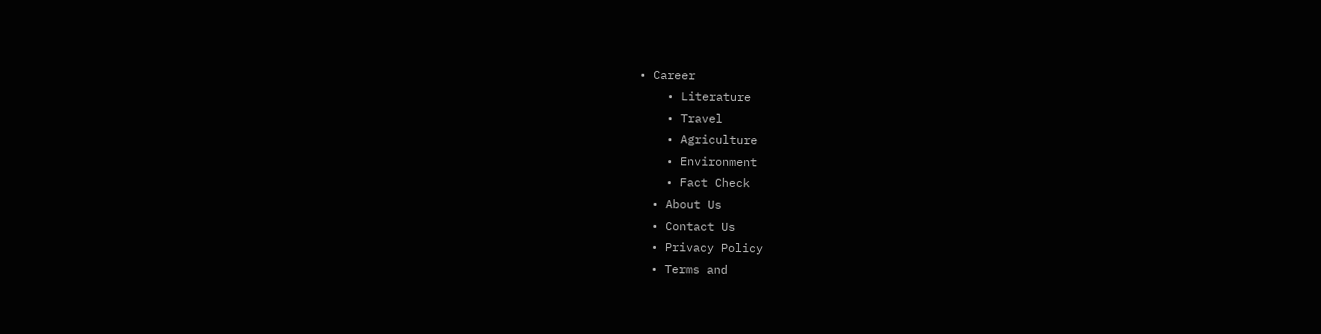• Career
    • Literature
    • Travel
    • Agriculture
    • Environment
    • Fact Check
  • About Us
  • Contact Us
  • Privacy Policy
  • Terms and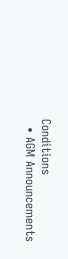Conditions
  • AGM Announcements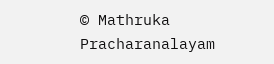© Mathruka Pracharanalayam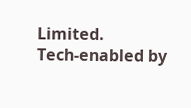Limited.
Tech-enabled by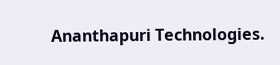Ananthapuri Technologies.